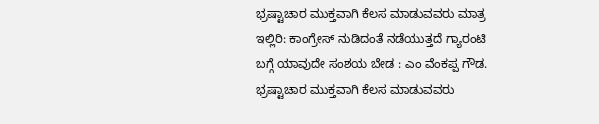ಭ್ರಷ್ಟಾಚಾರ ಮುಕ್ತವಾಗಿ ಕೆಲಸ ಮಾಡುವವರು ಮಾತ್ರ ಇಲ್ಲಿರಿ: ಕಾಂಗ್ರೇಸ್ ನುಡಿದಂತೆ ನಡೆಯುತ್ತದೆ ಗ್ಯಾರಂಟಿ ಬಗ್ಗೆ ಯಾವುದೇ ಸಂಶಯ ಬೇಡ : ಎಂ ವೆಂಕಪ್ಪ ಗೌಡ.
ಭ್ರಷ್ಟಾಚಾರ ಮುಕ್ತವಾಗಿ ಕೆಲಸ ಮಾಡುವವರು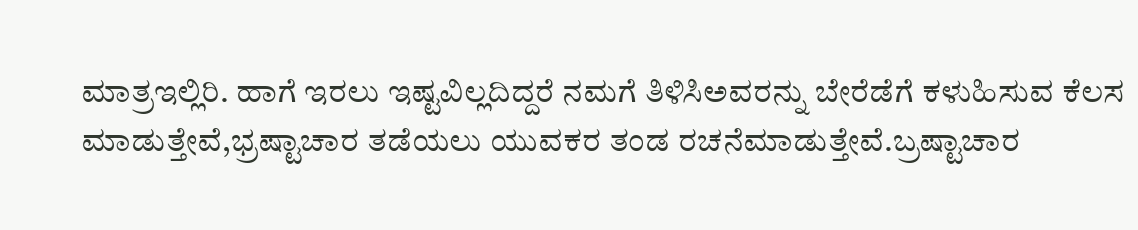ಮಾತ್ರಇಲ್ಲಿರಿ. ಹಾಗೆ ಇರಲು ಇಷ್ಟವಿಲ್ಲದಿದ್ದರೆ ನಮಗೆ ತಿಳಿಸಿಅವರನ್ನು ಬೇರೆಡೆಗೆ ಕಳುಹಿಸುವ ಕೆಲಸ ಮಾಡುತ್ತೇವೆ,ಭ್ರಷ್ಟಾಚಾರ ತಡೆಯಲು ಯುವಕರ ತಂಡ ರಚನೆಮಾಡುತ್ತೇವೆ.ಬ್ರಷ್ಟಾಚಾರ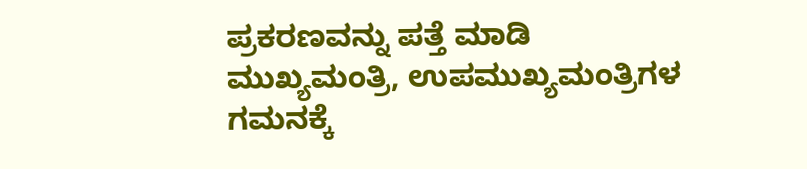ಪ್ರಕರಣವನ್ನು ಪತ್ತೆ ಮಾಡಿ ಮುಖ್ಯಮಂತ್ರಿ, ಉಪಮುಖ್ಯಮಂತ್ರಿಗಳ ಗಮನಕ್ಕೆ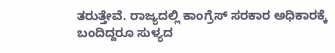ತರುತ್ತೇವೆ. ರಾಜ್ಯದಲ್ಲಿ ಕಾಂಗ್ರೆಸ್ ಸರಕಾರ ಅಧಿಕಾರಕ್ಕೆ ಬಂದಿದ್ದರೂ ಸುಳ್ಯದ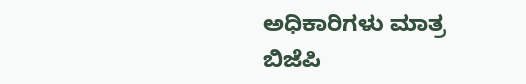ಅಧಿಕಾರಿಗಳು ಮಾತ್ರ ಬಿಜೆಪಿ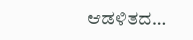ಆಡಳಿತದ…